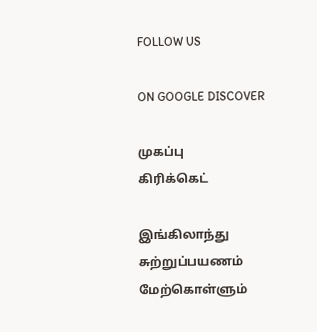FOLLOW US

ON GOOGLE DISCOVER

முகப்பு
கிரிக்கெட்

இங்கிலாந்து சுற்றுப்பயணம் மேற்கொள்ளும்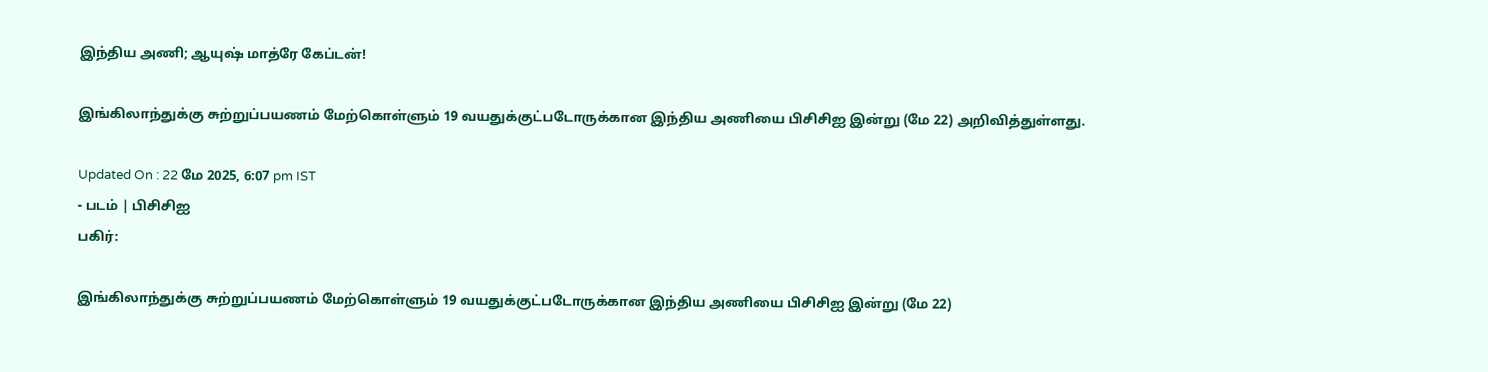இந்திய அணி; ஆயுஷ் மாத்ரே கேப்டன்!

இங்கிலாந்துக்கு சுற்றுப்பயணம் மேற்கொள்ளும் 19 வயதுக்குட்படோருக்கான இந்திய அணியை பிசிசிஐ இன்று (மே 22) அறிவித்துள்ளது.

Updated On : 22 மே 2025, 6:07 pm IST
- படம் | பிசிசிஐ
பகிர்:

இங்கிலாந்துக்கு சுற்றுப்பயணம் மேற்கொள்ளும் 19 வயதுக்குட்படோருக்கான இந்திய அணியை பிசிசிஐ இன்று (மே 22)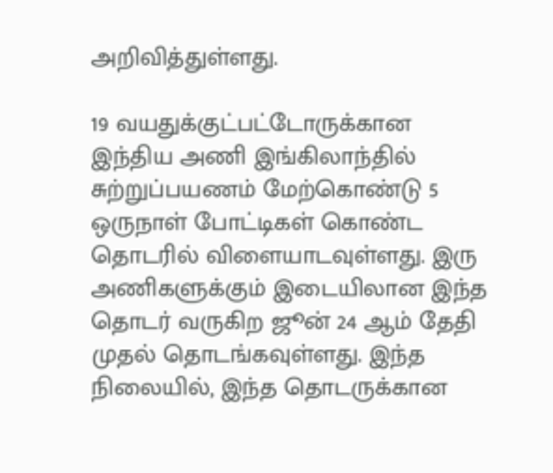அறிவித்துள்ளது.

19 வயதுக்குட்பட்டோருக்கான இந்திய அணி இங்கிலாந்தில் சுற்றுப்பயணம் மேற்கொண்டு 5 ஒருநாள் போட்டிகள் கொண்ட தொடரில் விளையாடவுள்ளது. இரு அணிகளுக்கும் இடையிலான இந்த தொடர் வருகிற ஜூன் 24 ஆம் தேதி முதல் தொடங்கவுள்ளது. இந்த நிலையில், இந்த தொடருக்கான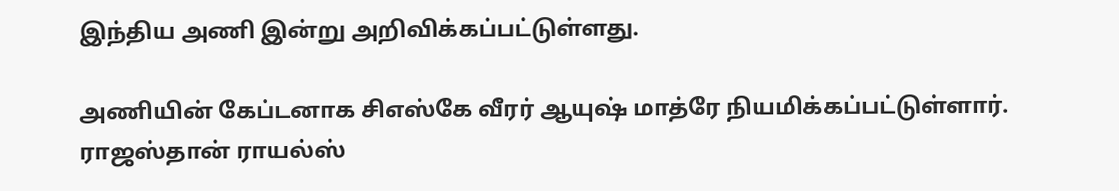இந்திய அணி இன்று அறிவிக்கப்பட்டுள்ளது.

அணியின் கேப்டனாக சிஎஸ்கே வீரர் ஆயுஷ் மாத்ரே நியமிக்கப்பட்டுள்ளார். ராஜஸ்தான் ராயல்ஸ்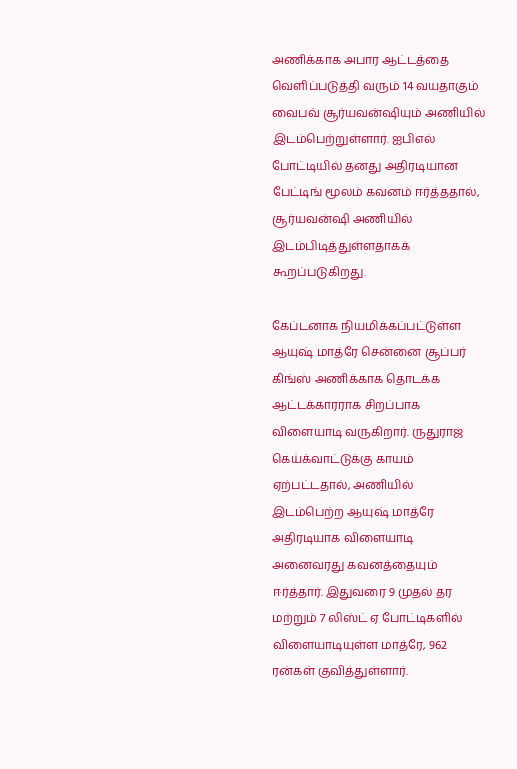அணிக்காக அபார ஆட்டத்தை வெளிப்படுத்தி வரும் 14 வயதாகும் வைபவ் சூர்யவன்ஷியும் அணியில் இடம்பெற்றுள்ளார். ஐபிஎல் போட்டியில் தனது அதிரடியான பேட்டிங் மூலம் கவனம் ஈர்த்ததால், சூர்யவன்ஷி அணியில் இடம்பிடித்துள்ளதாகக் கூறப்படுகிறது.

கேப்டனாக நியமிக்கப்பட்டுள்ள ஆயுஷ் மாத்ரே சென்னை சூப்பர் கிங்ஸ் அணிக்காக தொடக்க ஆட்டக்காரராக சிறப்பாக விளையாடி வருகிறார். ருதுராஜ் கெய்க்வாட்டுக்கு காயம் ஏற்பட்டதால், அணியில் இடம்பெற்ற ஆயுஷ் மாத்ரே அதிரடியாக விளையாடி அனைவரது கவனத்தையும் ஈர்த்தார். இதுவரை 9 முதல் தர மற்றும் 7 லிஸ்ட் ஏ போட்டிகளில் விளையாடியுள்ள மாத்ரே, 962 ரன்கள் குவித்துள்ளார்.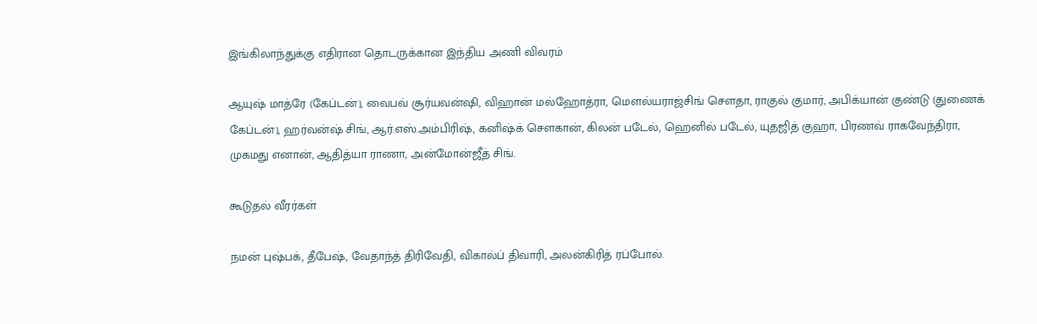இங்கிலாந்துக்கு எதிரான தொடருக்கான இந்திய அணி விவரம்

ஆயுஷ் மாத்ரே (கேப்டன்), வைபவ் சூர்யவன்ஷி, விஹான் மல்ஹோத்ரா, மௌல்யராஜ்சிங் சௌதா, ராகுல் குமார், அபிக்யான் குண்டு (துணைக் கேப்டன்), ஹர்வன்ஷ் சிங், ஆர்.எஸ்.அம்பிரிஷ், கனிஷ்க் சௌகான், கிலன் படேல், ஹெனில் படேல், யுதஜித் குஹா, பிரணவ் ராகவேந்திரா, முகமது எனான், ஆதித்யா ராணா, அன்மோன்ஜீத் சிங்.

கூடுதல் வீரர்கள்

நமன் புஷ்பக், தீபேஷ், வேதாந்த் திரிவேதி, விகால்ப் திவாரி, அலன்கிரித் ரப்போல்.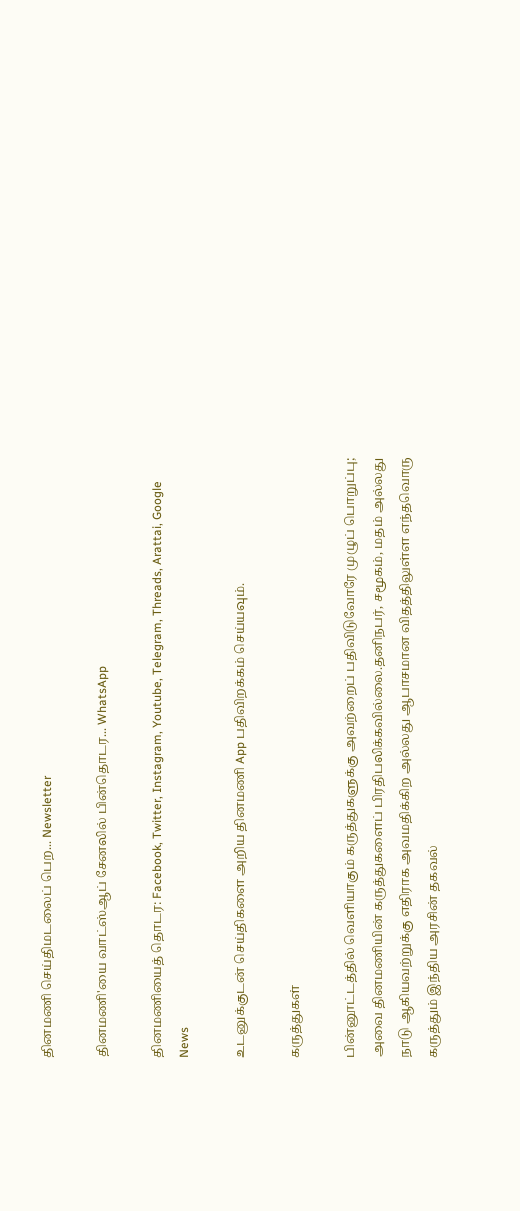தினமணி செய்திமடலைப் பெற... Newsletter

தினமணி'யை வாட்ஸ்ஆப் சேனலில் பின்தொடர... WhatsApp

தினமணியைத் தொடர: Facebook, Twitter, Instagram, Youtube, Telegram, Threads, Arattai, Google News

உடனுக்குடன் செய்திகளை அறிய தினமணி App பதிவிறக்கம் செய்யவும்.

கருத்துகள்

பின்னூட்டத்தில் வெளியாகும் கருத்துகளுக்கு அவற்றைப் பதிவிடுவோரே முழுப் பொறுப்பு; அவை தினமணியின் கருத்துகளைப் பிரதிபலிக்கவில்லை.தனிநபர், சமூகம், மதம் அல்லது நாடு ஆகியவற்றுக்கு எதிராக அவமதிக்கிற அல்லது ஆபாசமான விதத்திலுள்ள எந்தவொரு கருத்தும் இந்திய அரசின் தகவல்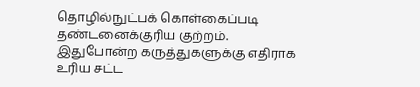தொழில்நுட்பக் கொள்கைப்படி தண்டனைக்குரிய குற்றம். இதுபோன்ற கருத்துகளுக்கு எதிராக உரிய சட்ட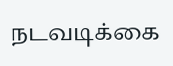நடவடிக்கை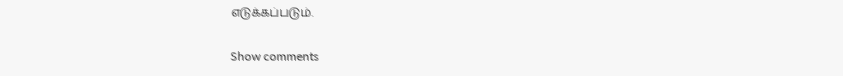எடுக்கப்படும்.

Show comments